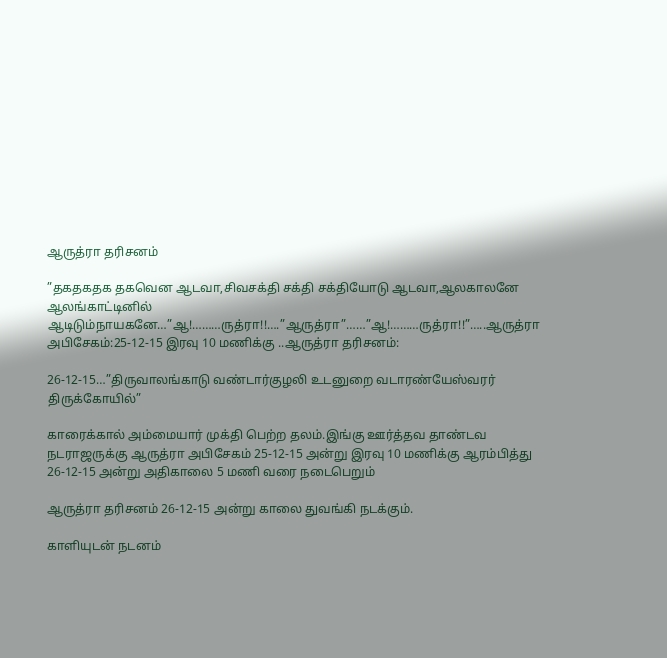ஆருத்ரா தரிசனம்

”தகதகதக தகவென ஆடவா,சிவசக்தி சக்தி சக்தியோடு ஆடவா,ஆலகாலனே ஆலங்காட்டினில் ஆடிடும்நாயகனே…”ஆ!………ருத்ரா!!….”ஆருத்ரா”……”ஆ!………ருத்ரா!!”…..ஆருத்ரா
அபிசேகம்:25-12-15 இரவு 10 மணிக்கு ..ஆருத்ரா தரிசனம்:

26-12-15…”திருவாலங்காடு வண்டார்குழலி உடனுறை வடாரண்யேஸ்வரர் திருக்கோயில்”

காரைக்கால் அம்மையார் முக்தி பெற்ற தலம்.இங்கு ஊர்த்தவ தாண்டவ நடராஜருக்கு ஆருத்ரா அபிசேகம் 25-12-15 அன்று இரவு 10 மணிக்கு ஆரம்பித்து 26-12-15 அன்று அதிகாலை 5 மணி வரை நடைபெறும்

ஆருத்ரா தரிசனம் 26-12-15 அன்று காலை துவங்கி நடக்கும்.

காளியுடன் நடனம்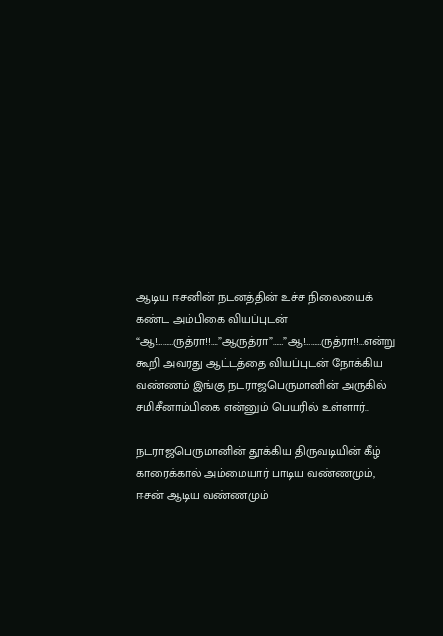ஆடிய ஈசனின் நடனத்தின் உச்ச நிலையைக் கண்ட அம்பிகை வியப்புடன்
“ஆ!………ருத்ரா!!….”ஆருத்ரா”……”ஆ!………ருத்ரா!!…என்று கூறி அவரது ஆட்டத்தை வியப்புடன் நோக்கிய வண்ணம் இங்கு நடராஜபெருமானின் அருகில் சமிசீனாம்பிகை என்னும் பெயரில் உள்ளார்..

நடராஜபெருமானின் தூக்கிய திருவடியின் கீழ் காரைக்கால் அம்மையார் பாடிய வண்ணமும், ஈசன் ஆடிய வண்ணமும்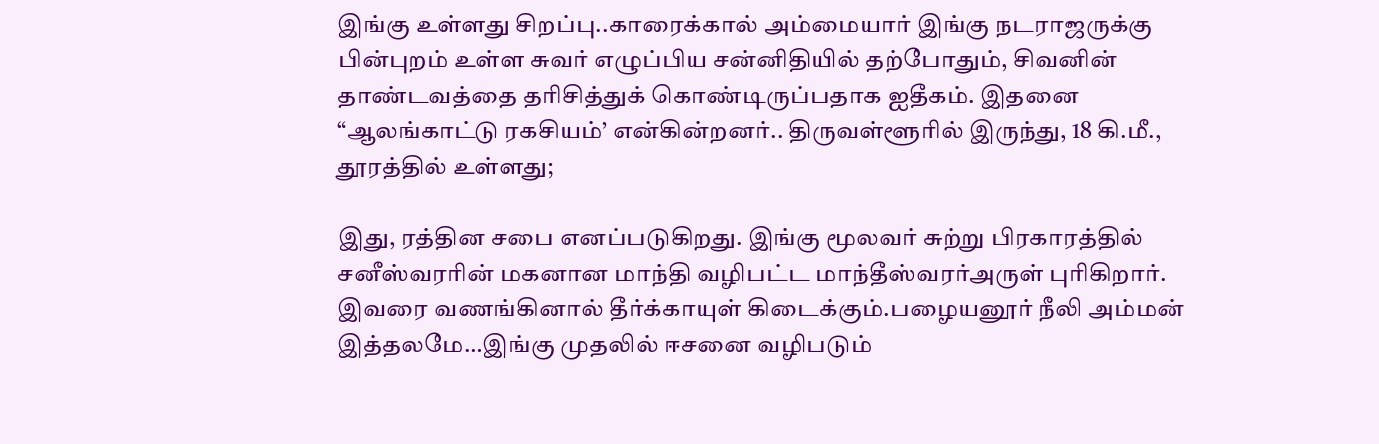இங்கு உள்ளது சிறப்பு..காரைக்கால் அம்மையார் இங்கு நடராஜருக்கு பின்புறம் உள்ள சுவர் எழுப்பிய சன்னிதியில் தற்போதும், சிவனின் தாண்டவத்தை தரிசித்துக் கொண்டிருப்பதாக ஐதீகம். இதனை “ஆலங்காட்டு ரகசியம்’ என்கின்றனர்.. திருவள்ளூரில் இருந்து, 18 கி.மீ., தூரத்தில் உள்ளது;

இது, ரத்தின சபை எனப்படுகிறது. இங்கு மூலவர் சுற்று பிரகாரத்தில் சனீஸ்வரரின் மகனான மாந்தி வழிபட்ட மாந்தீஸ்வரர்அருள் புரிகிறார். இவரை வணங்கினால் தீர்க்காயுள் கிடைக்கும்.பழையனூர் நீலி அம்மன் இத்தலமே…இங்கு முதலில் ஈசனை வழிபடும்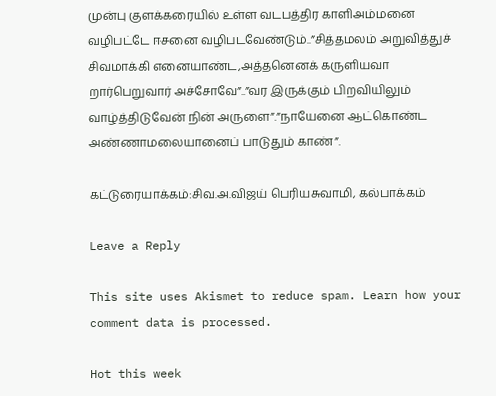முன்பு குளக்கரையில் உள்ள வடபத்திர காளிஅம்மனை வழிபட்டே ஈசனை வழிபடவேண்டும்..”சித்தமலம் அறுவித்துச் சிவமாக்கி எனையாண்ட,அத்தனெனக் கருளியவா றார்பெறுவார் அச்சோவே”..”வர இருக்கும் பிறவியிலும் வாழ்த்திடுவேன் நின் அருளை”.”நாயேனை ஆட்கொண்ட அண்ணாமலையானைப் பாடுதும் காண்”.

கட்டுரையாக்கம்:சிவ.அ.விஜய் பெரியசுவாமி, கல்பாக்கம்

Leave a Reply

This site uses Akismet to reduce spam. Learn how your comment data is processed.

Hot this week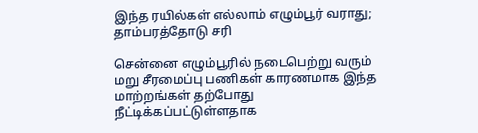இந்த ரயில்கள் எல்லாம் எழும்பூர் வராது; தாம்பரத்தோடு சரி

சென்னை எழும்பூரில் நடைபெற்று வரும் மறு சீரமைப்பு பணிகள் காரணமாக இந்த மாற்றங்கள் தற்போது நீட்டிக்கப்பட்டுள்ளதாக‌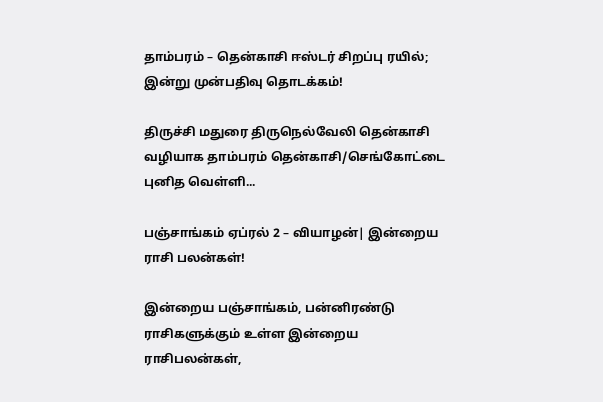தாம்பரம் – தென்காசி ஈஸ்டர் சிறப்பு ரயில்; இன்று முன்பதிவு தொடக்கம்!

திருச்சி மதுரை திருநெல்வேலி தென்காசி வழியாக தாம்பரம் தென்காசி/செங்கோட்டை புனித வெள்ளி...

பஞ்சாங்கம் ஏப்ரல் 2 – வியாழன்| இன்றைய ராசி பலன்கள்!

இன்றைய பஞ்சாங்கம், பன்னிரண்டு ராசிகளுக்கும் உள்ள இன்றைய ராசிபலன்கள்,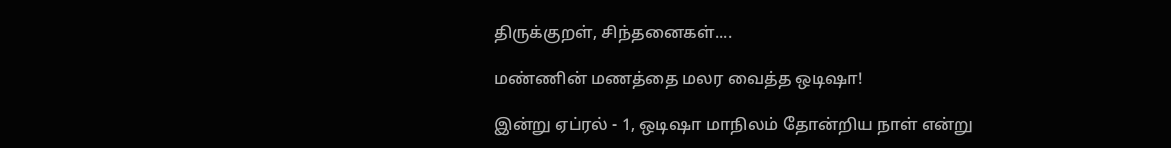திருக்குறள், சிந்தனைகள்....

மண்ணின் மணத்தை மலர வைத்த ஒடிஷா!

இன்று ஏப்ரல் - 1, ஒடிஷா மாநிலம் தோன்றிய நாள் என்று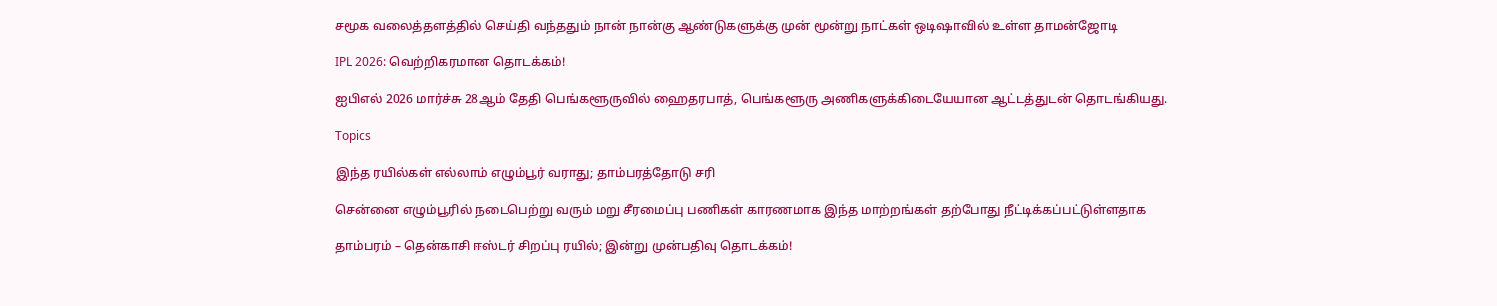சமூக வலைத்தளத்தில் செய்தி வந்ததும் நான் நான்கு ஆண்டுகளுக்கு முன் மூன்று நாட்கள் ஒடிஷாவில் உள்ள தாமன்ஜோடி

IPL 2026: வெற்றிகரமான தொடக்கம்!

ஐபிஎல் 2026 மார்ச்சு 28ஆம் தேதி பெங்களூருவில் ஹைதரபாத், பெங்களூரு அணிகளுக்கிடையேயான ஆட்டத்துடன் தொடங்கியது.

Topics

இந்த ரயில்கள் எல்லாம் எழும்பூர் வராது; தாம்பரத்தோடு சரி

சென்னை எழும்பூரில் நடைபெற்று வரும் மறு சீரமைப்பு பணிகள் காரணமாக இந்த மாற்றங்கள் தற்போது நீட்டிக்கப்பட்டுள்ளதாக‌

தாம்பரம் – தென்காசி ஈஸ்டர் சிறப்பு ரயில்; இன்று முன்பதிவு தொடக்கம்!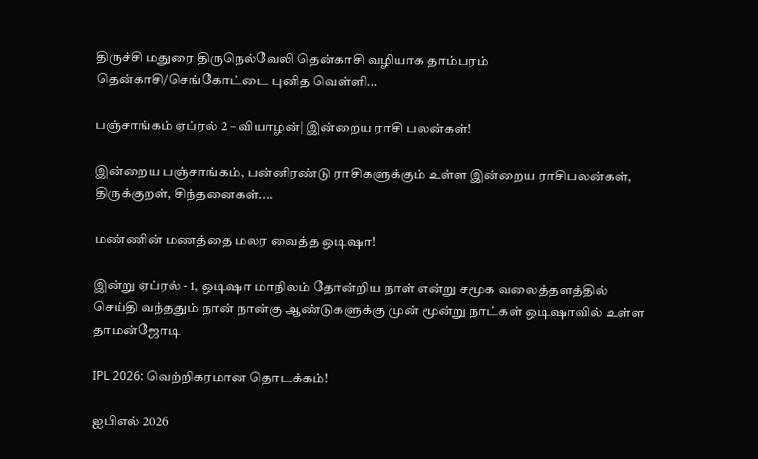திருச்சி மதுரை திருநெல்வேலி தென்காசி வழியாக தாம்பரம் தென்காசி/செங்கோட்டை புனித வெள்ளி...

பஞ்சாங்கம் ஏப்ரல் 2 – வியாழன்| இன்றைய ராசி பலன்கள்!

இன்றைய பஞ்சாங்கம், பன்னிரண்டு ராசிகளுக்கும் உள்ள இன்றைய ராசிபலன்கள், திருக்குறள், சிந்தனைகள்....

மண்ணின் மணத்தை மலர வைத்த ஒடிஷா!

இன்று ஏப்ரல் - 1, ஒடிஷா மாநிலம் தோன்றிய நாள் என்று சமூக வலைத்தளத்தில் செய்தி வந்ததும் நான் நான்கு ஆண்டுகளுக்கு முன் மூன்று நாட்கள் ஒடிஷாவில் உள்ள தாமன்ஜோடி

IPL 2026: வெற்றிகரமான தொடக்கம்!

ஐபிஎல் 2026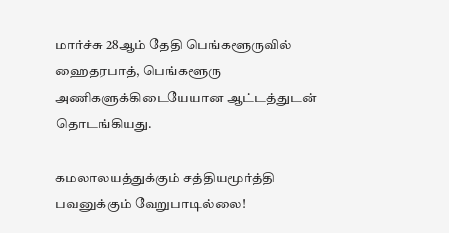மார்ச்சு 28ஆம் தேதி பெங்களூருவில் ஹைதரபாத், பெங்களூரு அணிகளுக்கிடையேயான ஆட்டத்துடன் தொடங்கியது.

கமலாலயத்துக்கும் சத்தியமூர்த்தி பவனுக்கும் வேறுபாடில்லை!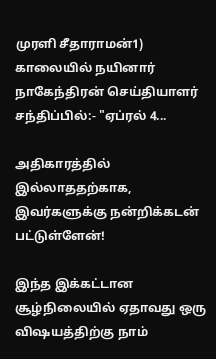முரளி சீதாராமன்1) காலையில் நயினார் நாகேந்திரன் செய்தியாளர் சந்திப்பில்:- "ஏப்ரல் 4...

அதிகாரத்தில் இல்லாததற்காக, இவர்களுக்கு நன்றிக்கடன் பட்டுள்ளேன்!

இந்த இக்கட்டான சூழ்நிலையில் ஏதாவது ஒரு விஷயத்திற்கு நாம்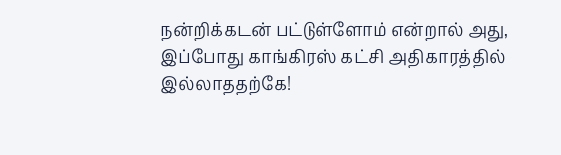நன்றிக்கடன் பட்டுள்ளோம் என்றால் அது, இப்போது காங்கிரஸ் கட்சி அதிகாரத்தில் இல்லாததற்கே!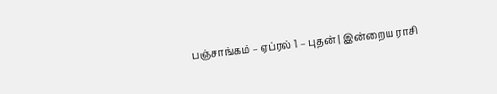பஞ்சாங்கம் – ஏப்ரல் 1 – புதன் | இன்றைய ராசி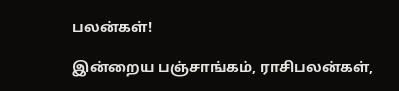பலன்கள்!

இன்றைய பஞ்சாங்கம், ராசிபலன்கள்,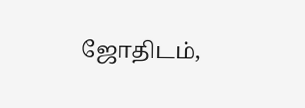ஜோதிடம்,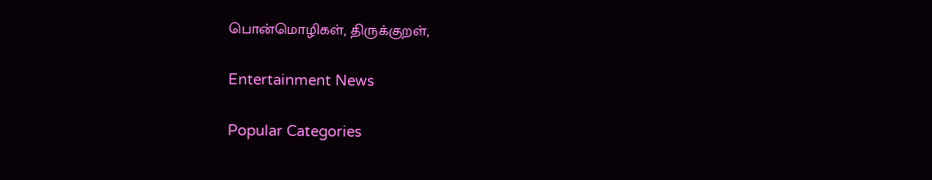பொன்மொழிகள், திருக்குறள்,

Entertainment News

Popular Categories